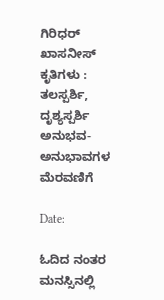ಗಿರಿಧರ್‌ ಖಾಸನೀಸ್‌ ಕೃತಿಗಳು : ತಲಸ್ಪರ್ಶಿ, ದೃಶ್ಯಸ್ಪರ್ಶಿ ಅನುಭವ-ಅನುಭಾವಗಳ ಮೆರವಣಿಗೆ

Date:

ಓದಿದ ನಂತರ ಮನಸ್ಸಿನಲ್ಲಿ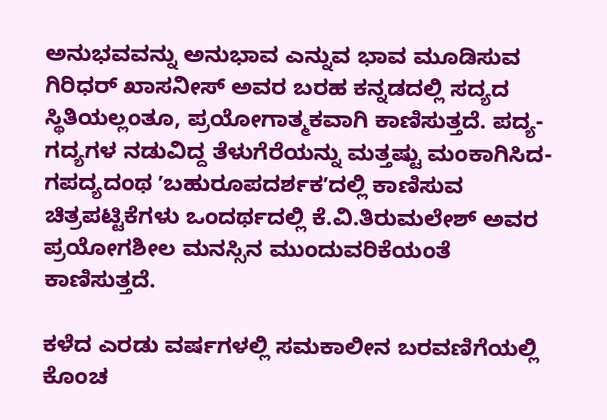ಅನುಭವವನ್ನು ಅನುಭಾವ ಎನ್ನುವ ಭಾವ ಮೂಡಿಸುವ ಗಿರಿಧರ್‌ ಖಾಸನೀಸ್‌ ಅವರ ಬರಹ ಕನ್ನಡದಲ್ಲಿ ಸದ್ಯದ ಸ್ಥಿತಿಯಲ್ಲಂತೂ, ಪ್ರಯೋಗಾತ್ಮಕವಾಗಿ ಕಾಣಿಸುತ್ತದೆ. ಪದ್ಯ-ಗದ್ಯಗಳ ನಡುವಿದ್ದ ತೆಳುಗೆರೆಯನ್ನು ಮತ್ತಷ್ಟು ಮಂಕಾಗಿಸಿದ- ಗಪದ್ಯದಂಥ ʼಬಹುರೂಪದರ್ಶಕʼದಲ್ಲಿ ಕಾಣಿಸುವ ಚಿತ್ರಪಟ್ಟಿಕೆಗಳು ಒಂದರ್ಥದಲ್ಲಿ ಕೆ.ವಿ.ತಿರುಮಲೇಶ್‌ ಅವರ ಪ್ರಯೋಗಶೀಲ ಮನಸ್ಸಿನ ಮುಂದುವರಿಕೆಯಂತೆ ಕಾಣಿಸುತ್ತದೆ.

ಕಳೆದ ಎರಡು ವರ್ಷಗಳಲ್ಲಿ ಸಮಕಾಲೀನ ಬರವಣಿಗೆಯಲ್ಲಿ ಕೊಂಚ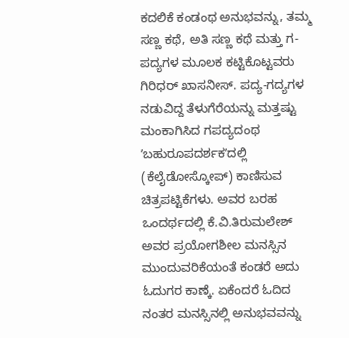ಕದಲಿಕೆ ಕಂಡಂಥ ಅನುಭವನ್ನು, ತಮ್ಮ ಸಣ್ಣ ಕಥೆ, ಅತಿ ಸಣ್ಣ ಕಥೆ ಮತ್ತು ಗ-ಪದ್ಯಗಳ ಮೂಲಕ ಕಟ್ಟಿಕೊಟ್ಟವರು ಗಿರಿಧರ್‌ ಖಾಸನೀಸ್‌. ಪದ್ಯ-ಗದ್ಯಗಳ ನಡುವಿದ್ದ ತೆಳುಗೆರೆಯನ್ನು ಮತ್ತಷ್ಟು ಮಂಕಾಗಿಸಿದ ಗಪದ್ಯದಂಥ ʼಬಹುರೂಪದರ್ಶಕʼದಲ್ಲಿ (ಕೆಲೈಡೋಸ್ಕೋಪ್‌) ಕಾಣಿಸುವ ಚಿತ್ರಪಟ್ಟಿಕೆಗಳು. ಅವರ ಬರಹ ಒಂದರ್ಥದಲ್ಲಿ ಕೆ.ವಿ.ತಿರುಮಲೇಶ್‌ ಅವರ ಪ್ರಯೋಗಶೀಲ ಮನಸ್ಸಿನ ಮುಂದುವರಿಕೆಯಂತೆ ಕಂಡರೆ ಅದು ಓದುಗರ ಕಾಣ್ಕೆ. ಏಕೆಂದರೆ ಓದಿದ ನಂತರ ಮನಸ್ಸಿನಲ್ಲಿ ಅನುಭವವನ್ನು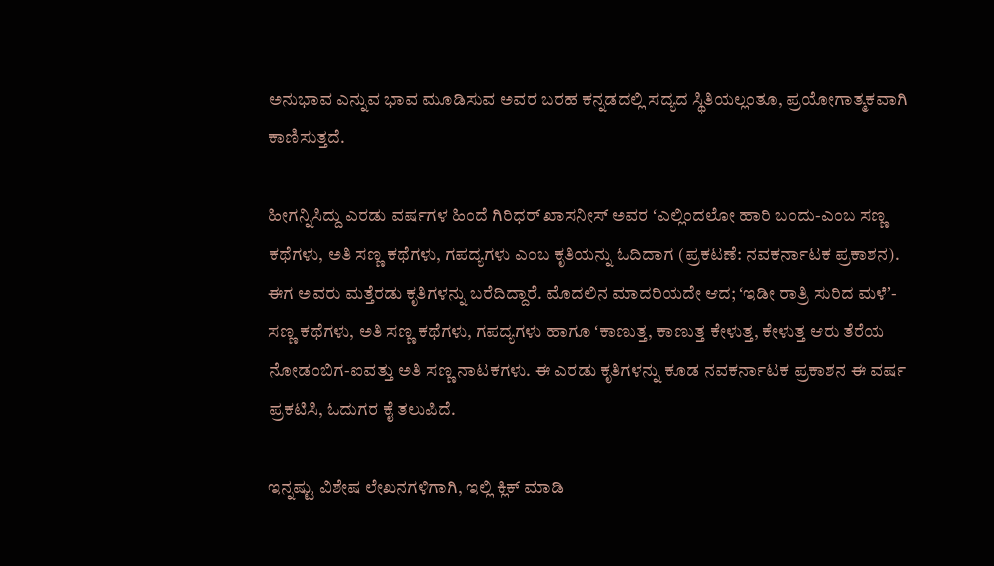ಅನುಭಾವ ಎನ್ನುವ ಭಾವ ಮೂಡಿಸುವ ಅವರ ಬರಹ ಕನ್ನಡದಲ್ಲಿ ಸದ್ಯದ ಸ್ಥಿತಿಯಲ್ಲಂತೂ, ಪ್ರಯೋಗಾತ್ಮಕವಾಗಿ ಕಾಣಿಸುತ್ತದೆ.

ಹೀಗನ್ನಿಸಿದ್ದು ಎರಡು ವರ್ಷಗಳ ಹಿಂದೆ ಗಿರಿಧರ್‌ ಖಾಸನೀಸ್‌ ಅವರ ʻಎಲ್ಲಿಂದಲೋ ಹಾರಿ ಬಂದು-ಎಂಬ ಸಣ್ಣ ಕಥೆಗಳು, ಅತಿ ಸಣ್ಣ ಕಥೆಗಳು, ಗಪದ್ಯಗಳು ಎಂಬ ಕೃತಿಯನ್ನು ಓದಿದಾಗ (ಪ್ರಕಟಣೆ: ನವಕರ್ನಾಟಕ ಪ್ರಕಾಶನ). ಈಗ ಅವರು ಮತ್ತೆರಡು ಕೃತಿಗಳನ್ನು ಬರೆದಿದ್ದಾರೆ. ಮೊದಲಿನ ಮಾದರಿಯದೇ ಆದ; ʻಇಡೀ ರಾತ್ರಿ ಸುರಿದ ಮಳೆʼ-ಸಣ್ಣ ಕಥೆಗಳು, ಅತಿ ಸಣ್ಣ ಕಥೆಗಳು, ಗಪದ್ಯಗಳು ಹಾಗೂ ʻಕಾಣುತ್ತ, ಕಾಣುತ್ತ ಕೇಳುತ್ತ, ಕೇಳುತ್ತ ಆರು ತೆರೆಯ ನೋಡಂಬಿಗ-ಐವತ್ತು ಅತಿ ಸಣ್ಣ ನಾಟಕಗಳು. ಈ ಎರಡು ಕೃತಿಗಳನ್ನು ಕೂಡ ನವಕರ್ನಾಟಕ ಪ್ರಕಾಶನ ಈ ವರ್ಷ ಪ್ರಕಟಿಸಿ, ಓದುಗರ ಕೈ ತಲುಪಿದೆ.

ಇನ್ನಷ್ಟು ವಿಶೇಷ ಲೇಖನಗಳಿಗಾಗಿ, ಇಲ್ಲಿ ಕ್ಲಿಕ್ ಮಾಡಿ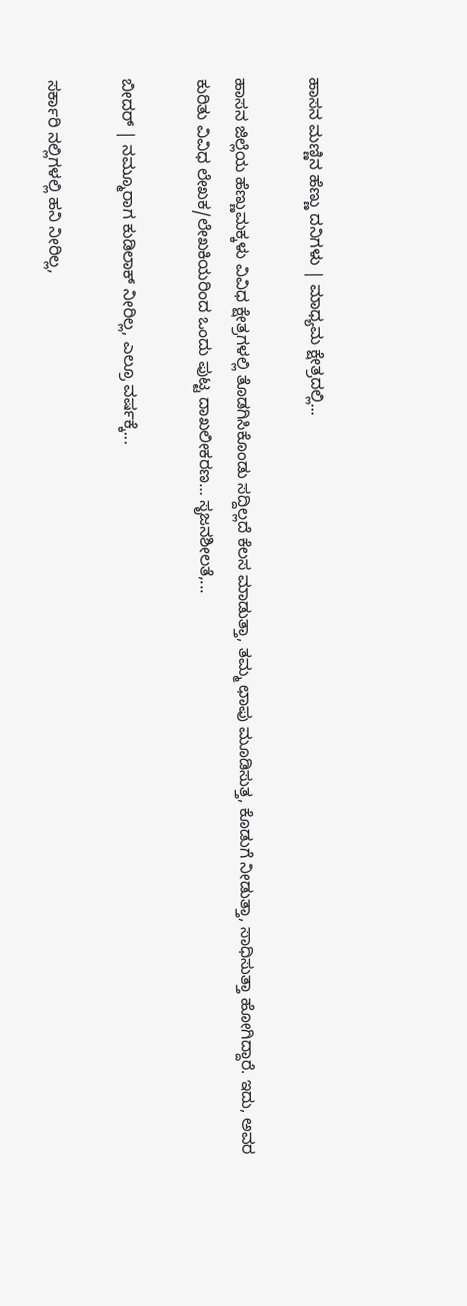ಹಾಸನ ಮಣ್ಣಿನ ಹೆಣ್ಣು ದನಿಗಳು | ಮಾಧ್ಯಮ ಕ್ಷೇತ್ರದಲ್ಲಿ...

ಹಾಸನ ಜಿಲ್ಲೆಯ ಹೆಣ್ಣುಮಕ್ಕಳು ವಿವಿಧ ಕ್ಷೇತ್ರಗಳಲ್ಲಿ ತೊಡಗಿಸಿಕೊಂಡು ಸದ್ದಿಲ್ಲದೆ ಕೆಲಸ ಮಾಡುತ್ತಾ, ತಮ್ಮ ಛಾಪು ಮೂಡಿಸುತ್ತ, ಕೊಡುಗೆ ನೀಡುತ್ತಾ, ಸಾಧಿಸುತ್ತಾ ಹೋಗಿದ್ದಾರೆ. ಇದು, ಅವರ ಕುರಿತು ವಿವಿಧ ಲೇಖಕ/ಲೇಖಕಿಯರಿಂದ ಒಂದು ಪುಟ್ಟ ದಾಖಲೀಕರಣ… ಸೃಜನಶೀಲತೆ,...

ಬೀದರ್ | ನಮ್ಮೂರಾಗ ಕುಡಿಲಾಕ್ ನೀರಿಲ್ಲ, ಎಲ್ರೂ ವರ್ಷಕ್ಕೆ...

ಸರ್ಕಾರಿ ನಲ್ಲಿಗಳಲ್ಲಿ ಹನಿ ನೀರಿಲ್ಲ,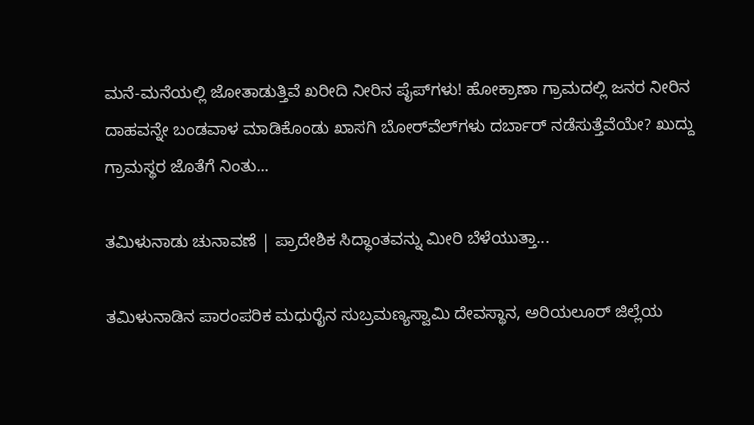ಮನೆ-ಮನೆಯಲ್ಲಿ ಜೋತಾಡುತ್ತಿವೆ ಖರೀದಿ ನೀರಿನ ಪೈಪ್‌ಗಳು! ಹೋಕ್ರಾಣಾ ಗ್ರಾಮದಲ್ಲಿ ಜನರ ನೀರಿನ ದಾಹವನ್ನೇ ಬಂಡವಾಳ ಮಾಡಿಕೊಂಡು ಖಾಸಗಿ ಬೋರ್‌ವೆಲ್‌ಗಳು ದರ್ಬಾರ್‌ ನಡೆಸುತ್ತೆವೆಯೇ? ಖುದ್ದು ಗ್ರಾಮಸ್ಥರ ಜೊತೆಗೆ ನಿಂತು...

ತಮಿಳುನಾಡು ಚುನಾವಣೆ | ಪ್ರಾದೇಶಿಕ ಸಿದ್ಧಾಂತವನ್ನು ಮೀರಿ ಬೆಳೆಯುತ್ತಾ...

ತಮಿಳುನಾಡಿನ ಪಾರಂಪರಿಕ ಮಧುರೈನ ಸುಬ್ರಮಣ್ಯಸ್ವಾಮಿ ದೇವಸ್ಥಾನ, ಅರಿಯಲೂರ್ ಜಿಲ್ಲೆಯ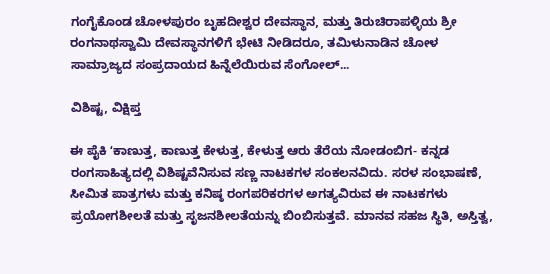ಗಂಗೈಕೊಂಡ ಚೋಳಪುರಂ ಬೃಹದೀಶ್ವರ ದೇವಸ್ಥಾನ, ಮತ್ತು ತಿರುಚಿರಾಪಳ್ಳಿಯ ಶ್ರೀ ರಂಗನಾಥಸ್ವಾಮಿ ದೇವಸ್ಥಾನಗಳಿಗೆ ಭೇಟಿ ನೀಡಿದರೂ, ತಮಿಳುನಾಡಿನ ಚೋಳ ಸಾಮ್ರಾಜ್ಯದ ಸಂಪ್ರದಾಯದ ಹಿನ್ನೆಲೆಯಿರುವ ಸೆಂಗೋಲ್...

ವಿಶಿಷ್ಟ, ವಿಕ್ಷಿಪ್ತ

ಈ ಪೈಕಿ ʻಕಾಣುತ್ತ, ಕಾಣುತ್ತ ಕೇಳುತ್ತ, ಕೇಳುತ್ತ ಆರು ತೆರೆಯ ನೋಡಂಬಿಗ- ಕನ್ನಡ ರಂಗಸಾಹಿತ್ಯದಲ್ಲಿ ವಿಶಿಷ್ಟವೆನಿಸುವ ಸಣ್ಣ ನಾಟಕಗಳ ಸಂಕಲನವಿದು. ಸರಳ ಸಂಭಾಷಣೆ, ಸೀಮಿತ ಪಾತ್ರಗಳು ಮತ್ತು ಕನಿಷ್ಠ ರಂಗಪರಿಕರಗಳ ಅಗತ್ಯವಿರುವ ಈ ನಾಟಕಗಳು ಪ್ರಯೋಗಶೀಲತೆ ಮತ್ತು ಸೃಜನಶೀಲತೆಯನ್ನು ಬಿಂಬಿಸುತ್ತವೆ. ಮಾನವ ಸಹಜ ಸ್ಥಿತಿ, ಅಸ್ತಿತ್ವ,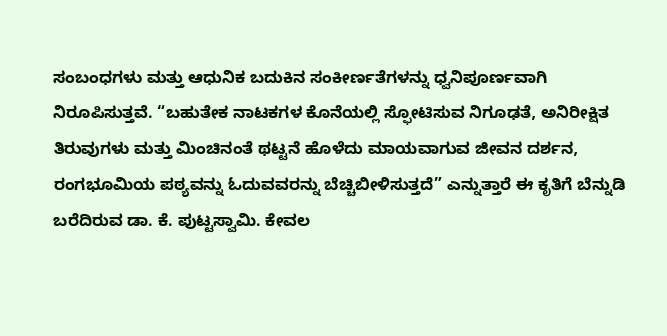ಸಂಬಂಧಗಳು ಮತ್ತು ಆಧುನಿಕ ಬದುಕಿನ ಸಂಕೀರ್ಣತೆಗಳನ್ನು ಧ್ವನಿಪೂರ್ಣವಾಗಿ ನಿರೂಪಿಸುತ್ತವೆ. “ಬಹುತೇಕ ನಾಟಕಗಳ ಕೊನೆಯಲ್ಲಿ ಸ್ಫೋಟಿಸುವ ನಿಗೂಢತೆ, ಅನಿರೀಕ್ಷಿತ ತಿರುವುಗಳು ಮತ್ತು ಮಿಂಚಿನಂತೆ ಥಟ್ಟನೆ ಹೊಳೆದು ಮಾಯವಾಗುವ ಜೀವನ ದರ್ಶನ, ರಂಗಭೂಮಿಯ ಪಠ್ಯವನ್ನು ಓದುವವರನ್ನು ಬೆಚ್ಚಿಬೀಳಿಸುತ್ತದೆ” ಎನ್ನುತ್ತಾರೆ ಈ ಕೃತಿಗೆ ಬೆನ್ನುಡಿ ಬರೆದಿರುವ ಡಾ. ಕೆ. ಪುಟ್ಟಸ್ವಾಮಿ. ಕೇವಲ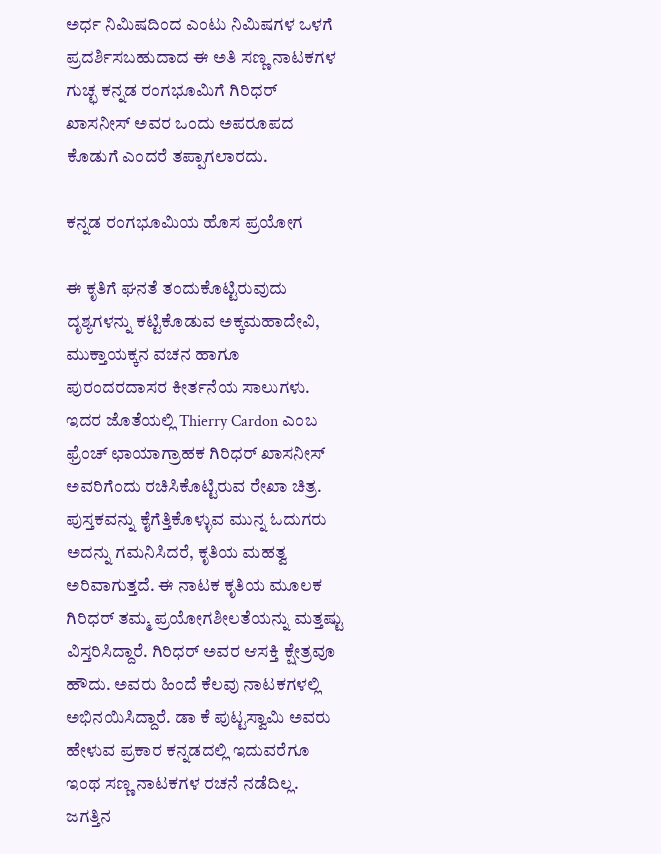ಅರ್ಧ ನಿಮಿಷದಿಂದ ಎಂಟು ನಿಮಿಷಗಳ ಒಳಗೆ ಪ್ರದರ್ಶಿಸಬಹುದಾದ ಈ ಅತಿ ಸಣ್ಣ ನಾಟಕಗಳ ಗುಚ್ಛ ಕನ್ನಡ ರಂಗಭೂಮಿಗೆ ಗಿರಿಧರ್‌ ಖಾಸನೀಸ್‌ ಅವರ ಒಂದು ಅಪರೂಪದ ಕೊಡುಗೆ ಎಂದರೆ ತಪ್ಪಾಗಲಾರದು.

ಕನ್ನಡ ರಂಗಭೂಮಿಯ ಹೊಸ ಪ್ರಯೋಗ

ಈ ಕೃತಿಗೆ ಘನತೆ ತಂದುಕೊಟ್ಟಿರುವುದು ದೃಶ್ಯಗಳನ್ನು ಕಟ್ಟಿಕೊಡುವ ಅಕ್ಕಮಹಾದೇವಿ, ಮುಕ್ತಾಯಕ್ಕನ ವಚನ ಹಾಗೂ ಪುರಂದರದಾಸರ ಕೀರ್ತನೆಯ ಸಾಲುಗಳು. ಇದರ ಜೊತೆಯಲ್ಲಿ Thierry Cardon ಎಂಬ ಫ್ರೆಂಚ್‌ ಛಾಯಾಗ್ರಾಹಕ ಗಿರಿಧರ್‌ ಖಾಸನೀಸ್‌ ಅವರಿಗೆಂದು ರಚಿಸಿಕೊಟ್ಟಿರುವ ರೇಖಾ ಚಿತ್ರ. ಪುಸ್ತಕವನ್ನು ಕೈಗೆತ್ತಿಕೊಳ್ಳುವ ಮುನ್ನ ಓದುಗರು ಅದನ್ನು ಗಮನಿಸಿದರೆ, ಕೃತಿಯ ಮಹತ್ವ ಅರಿವಾಗುತ್ತದೆ. ಈ ನಾಟಕ ಕೃತಿಯ ಮೂಲಕ ಗಿರಿಧರ್‌ ತಮ್ಮ ಪ್ರಯೋಗಶೀಲತೆಯನ್ನು ಮತ್ತಷ್ಟು ವಿಸ್ತರಿಸಿದ್ದಾರೆ. ಗಿರಿಧರ್‌ ಅವರ ಆಸಕ್ತಿ ಕ್ಷೇತ್ರವೂ ಹೌದು. ಅವರು ಹಿಂದೆ ಕೆಲವು ನಾಟಕಗಳಲ್ಲಿ ಅಭಿನಯಿಸಿದ್ದಾರೆ. ಡಾ ಕೆ ಪುಟ್ಟಸ್ವಾಮಿ ಅವರು ಹೇಳುವ ಪ್ರಕಾರ ಕನ್ನಡದಲ್ಲಿ ಇದುವರೆಗೂ ಇಂಥ ಸಣ್ಣ ನಾಟಕಗಳ ರಚನೆ ನಡೆದಿಲ್ಲ. ಜಗತ್ತಿನ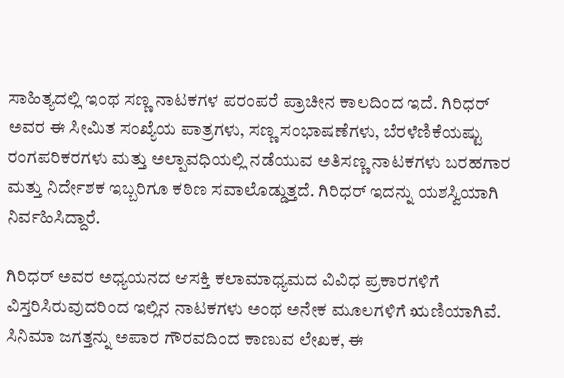ಸಾಹಿತ್ಯದಲ್ಲಿ ಇಂಥ ಸಣ್ಣ ನಾಟಕಗಳ ಪರಂಪರೆ ಪ್ರಾಚೀನ ಕಾಲದಿಂದ ಇದೆ. ಗಿರಿಧರ್‌ ಅವರ ಈ ಸೀಮಿತ ಸಂಖ್ಯೆಯ ಪಾತ್ರಗಳು, ಸಣ್ಣ ಸಂಭಾಷಣೆಗಳು, ಬೆರಳೆಣಿಕೆಯಷ್ಟು ರಂಗಪರಿಕರಗಳು ಮತ್ತು ಅಲ್ಪಾವಧಿಯಲ್ಲಿ ನಡೆಯುವ ಅತಿಸಣ್ಣ ನಾಟಕಗಳು ಬರಹಗಾರ ಮತ್ತು ನಿರ್ದೇಶಕ ಇಬ್ಬರಿಗೂ ಕಠಿಣ ಸವಾಲೊಡ್ಡುತ್ತದೆ. ಗಿರಿಧರ್‌ ಇದನ್ನು ಯಶಸ್ವಿಯಾಗಿ ನಿರ್ವಹಿಸಿದ್ದಾರೆ.

ಗಿರಿಧರ್‌ ಅವರ ಅಧ್ಯಯನದ ಆಸಕ್ತಿ ಕಲಾಮಾಧ್ಯಮದ ವಿವಿಧ ಪ್ರಕಾರಗಳಿಗೆ ವಿಸ್ತರಿಸಿರುವುದರಿಂದ ಇಲ್ಲಿನ ನಾಟಕಗಳು ಅಂಥ ಅನೇಕ ಮೂಲಗಳಿಗೆ ಋಣಿಯಾಗಿವೆ. ಸಿನಿಮಾ ಜಗತ್ತನ್ನು ಅಪಾರ ಗೌರವದಿಂದ ಕಾಣುವ ಲೇಖಕ, ಈ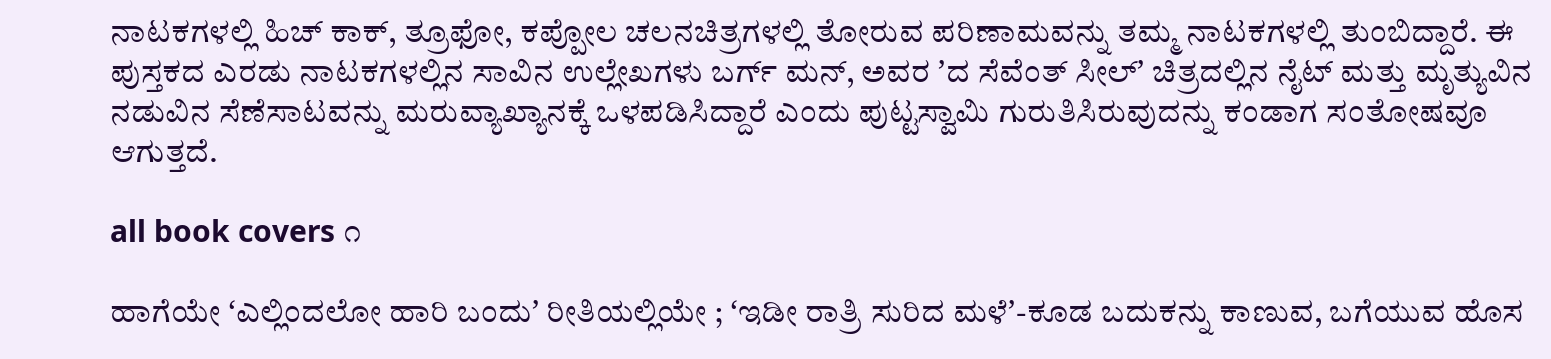ನಾಟಕಗಳಲ್ಲಿ ಹಿಚ್ ಕಾಕ್‌, ತ್ರೂಫೋ, ಕಪ್ಪೋಲ ಚಲನಚಿತ್ರಗಳಲ್ಲಿ ತೋರುವ ಪರಿಣಾಮವನ್ನು ತಮ್ಮ ನಾಟಕಗಳಲ್ಲಿ ತುಂಬಿದ್ದಾರೆ. ಈ ಪುಸ್ತಕದ ಎರಡು ನಾಟಕಗಳಲ್ಲಿನ ಸಾವಿನ ಉಲ್ಲೇಖಗಳು ಬರ್ಗ್‌ ಮನ್‌, ಅವರ ʼದ ಸೆವೆಂತ್‌ ಸೀಲ್‌ʼ ಚಿತ್ರದಲ್ಲಿನ ನೈಟ್‌ ಮತ್ತು ಮೃತ್ಯುವಿನ ನಡುವಿನ ಸೆಣೆಸಾಟವನ್ನು ಮರುವ್ಯಾಖ್ಯಾನಕ್ಕೆ ಒಳಪಡಿಸಿದ್ದಾರೆ ಎಂದು ಪುಟ್ಟಸ್ವಾಮಿ ಗುರುತಿಸಿರುವುದನ್ನು ಕಂಡಾಗ ಸಂತೋಷವೂ ಆಗುತ್ತದೆ.

all book covers ೧

ಹಾಗೆಯೇ ʻಎಲ್ಲಿಂದಲೋ ಹಾರಿ ಬಂದುʼ ರೀತಿಯಲ್ಲಿಯೇ ; ʻಇಡೀ ರಾತ್ರಿ ಸುರಿದ ಮಳೆʼ-ಕೂಡ ಬದುಕನ್ನು ಕಾಣುವ, ಬಗೆಯುವ ಹೊಸ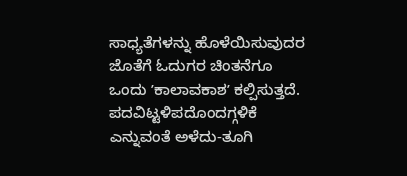ಸಾಧ್ಯತೆಗಳನ್ನು ಹೊಳೆಯಿಸುವುದರ ಜೊತೆಗೆ ಓದುಗರ ಚಿಂತನೆಗೂ ಒಂದು ʼಕಾಲಾವಕಾಶʼ ಕಲ್ಪಿಸುತ್ತದೆ. ಪದವಿಟ್ಟಳಿಪದೊಂದಗ್ಗಳಿಕೆ ಎನ್ನುವಂತೆ ಅಳೆದು-ತೂಗಿ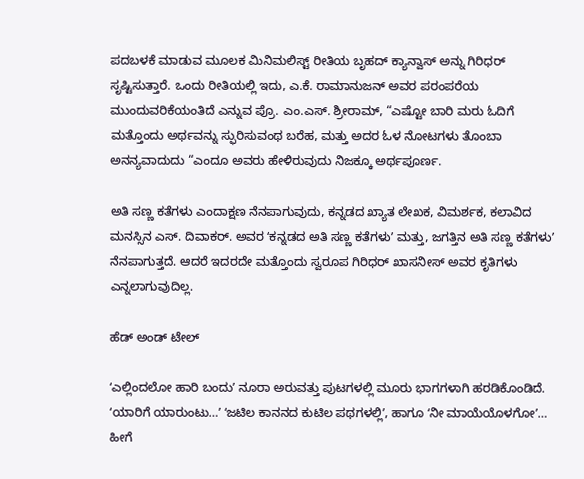ಪದಬಳಕೆ ಮಾಡುವ ಮೂಲಕ ಮಿನಿಮಲಿಸ್ಟ್ ರೀತಿಯ ಬೃಹದ್‌ ಕ್ಯಾನ್ವಾಸ್‌ ಅನ್ನು ಗಿರಿಧರ್‌ ಸೃಷ್ಟಿಸುತ್ತಾರೆ. ಒಂದು ರೀತಿಯಲ್ಲಿ ಇದು, ಎ.ಕೆ. ರಾಮಾನುಜನ್‌ ಅವರ ಪರಂಪರೆಯ ಮುಂದುವರಿಕೆಯಂತಿದೆ ಎನ್ನುವ ಪ್ರೊ. ಎಂ.ಎಸ್. ಶ್ರೀರಾಮ್‌, “ಎಷ್ಟೋ ಬಾರಿ ಮರು ಓದಿಗೆ ಮತ್ತೊಂದು ಅರ್ಥವನ್ನು ಸ್ಫುರಿಸುವಂಥ ಬರೆಹ, ಮತ್ತು ಅದರ ಓಳ ನೋಟಗಳು ತೊಂಬಾ ಅನನ್ಯವಾದುದು “ಎಂದೂ ಅವರು ಹೇಳಿರುವುದು ನಿಜಕ್ಕೂ ಅರ್ಥಪೂರ್ಣ.

ಅತಿ ಸಣ್ಣ ಕತೆಗಳು ಎಂದಾಕ್ಷಣ ನೆನಪಾಗುವುದು, ಕನ್ನಡದ ಖ್ಯಾತ ಲೇಖಕ, ವಿಮರ್ಶಕ, ಕಲಾವಿದ ಮನಸ್ಸಿನ ಎಸ್. ದಿವಾಕರ್. ಅವರ ʻಕನ್ನಡದ ಅತಿ ಸಣ್ಣ ಕತೆಗಳುʼ ಮತ್ತು, ಜಗತ್ತಿನ ಅತಿ ಸಣ್ಣ ಕತೆಗಳುʼ ನೆನಪಾಗುತ್ತದೆ. ಆದರೆ ಇದರದೇ ಮತ್ತೊಂದು ಸ್ವರೂಪ ಗಿರಿಧರ್‌ ಖಾಸನೀಸ್ ಅವರ ಕೃತಿಗಳು ಎನ್ನಲಾಗುವುದಿಲ್ಲ.

ಹೆಡ್‌ ಅಂಡ್‌ ಟೇಲ್‌

ʻಎಲ್ಲಿಂದಲೋ ಹಾರಿ ಬಂದುʼ ನೂರಾ ಅರುವತ್ತು ಪುಟಗಳಲ್ಲಿ ಮೂರು ಭಾಗಗಳಾಗಿ ಹರಡಿಕೊಂಡಿದೆ. ʻಯಾರಿಗೆ ಯಾರುಂಟು…ʼ ʻಜಟಿಲ ಕಾನನದ ಕುಟಿಲ ಪಥಗಳಲ್ಲಿʼ, ಹಾಗೂ ʻನೀ ಮಾಯೆಯೊಳಗೋʼ… ಹೀಗೆ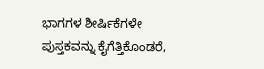ಭಾಗಗಳ ಶೀರ್ಷಿಕೆಗಳೇ ಪುಸ್ತಕವನ್ನು ಕೈಗೆತ್ತಿಕೊಂಡರೆ,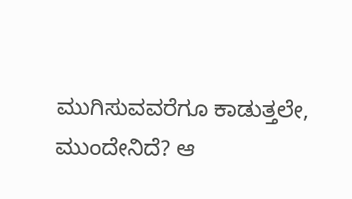ಮುಗಿಸುವವರೆಗೂ ಕಾಡುತ್ತಲೇ, ಮುಂದೇನಿದೆ? ಆ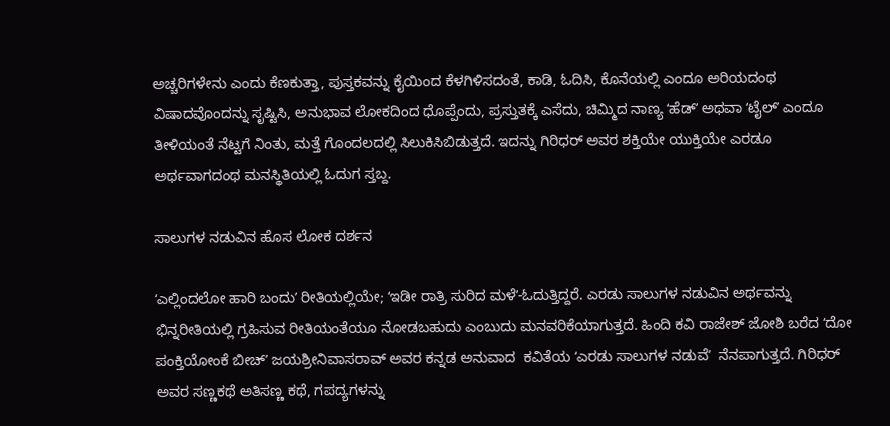ಅಚ್ಚರಿಗಳೇನು ಎಂದು ಕೆಣಕುತ್ತಾ, ಪುಸ್ತಕವನ್ನು ಕೈಯಿಂದ ಕೆಳಗಿಳಿಸದಂತೆ, ಕಾಡಿ, ಓದಿಸಿ, ಕೊನೆಯಲ್ಲಿ ಎಂದೂ ಅರಿಯದಂಥ ವಿಷಾದವೊಂದನ್ನು ಸೃಷ್ಟಿಸಿ, ಅನುಭಾವ ಲೋಕದಿಂದ ಧೊಪ್ಪೆಂದು, ಪ್ರಸ್ತುತಕ್ಕೆ ಎಸೆದು, ಚಿಮ್ಮಿದ ನಾಣ್ಯ ʻಹೆಡ್‌ʼ ಅಥವಾ ʻಟೈಲ್‌ʼ ಎಂದೂ ತೀಳಿಯಂತೆ ನೆಟ್ಟಗೆ ನಿಂತು, ಮತ್ತೆ ಗೊಂದಲದಲ್ಲಿ ಸಿಲುಕಿಸಿಬಿಡುತ್ತದೆ. ಇದನ್ನು ಗಿರಿಧರ್‌ ಅವರ ಶಕ್ತಿಯೇ ಯುಕ್ತಿಯೇ ಎರಡೂ ಅರ್ಥವಾಗದಂಥ ಮನಸ್ಥಿತಿಯಲ್ಲಿ ಓದುಗ ಸ್ತಬ್ದ.

ಸಾಲುಗಳ ನಡುವಿನ ಹೊಸ ಲೋಕ ದರ್ಶನ

ʻಎಲ್ಲಿಂದಲೋ ಹಾರಿ ಬಂದುʼ ರೀತಿಯಲ್ಲಿಯೇ; ʻಇಡೀ ರಾತ್ರಿ ಸುರಿದ ಮಳೆʼ-ಓದುತ್ತಿದ್ದರೆ. ಎರಡು ಸಾಲುಗಳ ನಡುವಿನ ಅರ್ಥವನ್ನು ಭಿನ್ನರೀತಿಯಲ್ಲಿ ಗ್ರಹಿಸುವ ರೀತಿಯಂತೆಯೂ ನೋಡಬಹುದು ಎಂಬುದು ಮನವರಿಕೆಯಾಗುತ್ತದೆ. ಹಿಂದಿ ಕವಿ ರಾಜೇಶ್‌ ಜೋಶಿ ಬರೆದ ʻದೋ ಪಂಕ್ತಿಯೋಂಕೆ ಬೀಚ್‌ʼ ಜಯಶ್ರೀನಿವಾಸರಾವ್‌ ಅವರ ಕನ್ನಡ ಅನುವಾದ  ಕವಿತೆಯ ʻಎರಡು ಸಾಲುಗಳ ನಡುವೆʼ  ನೆನಪಾಗುತ್ತದೆ. ಗಿರಿಧರ್‌ ಅವರ ಸಣ್ಣಕಥೆ ಅತಿಸಣ್ಣ ಕಥೆ, ಗಪದ್ಯಗಳನ್ನು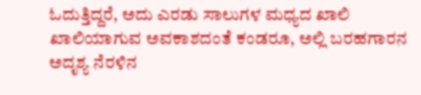ಓದುತ್ತಿದ್ದರೆ, ಅದು ಎರಡು ಸಾಲುಗಳ ಮಧ್ಯದ ಖಾಲಿ ಖಾಲಿಯಾಗುವ ಅವಕಾಶದಂತೆ ಕಂಡರೂ, ಅಲ್ಲಿ ಬರಹಗಾರನ ಅದೃಶ್ಯ ನೆರಳಿನ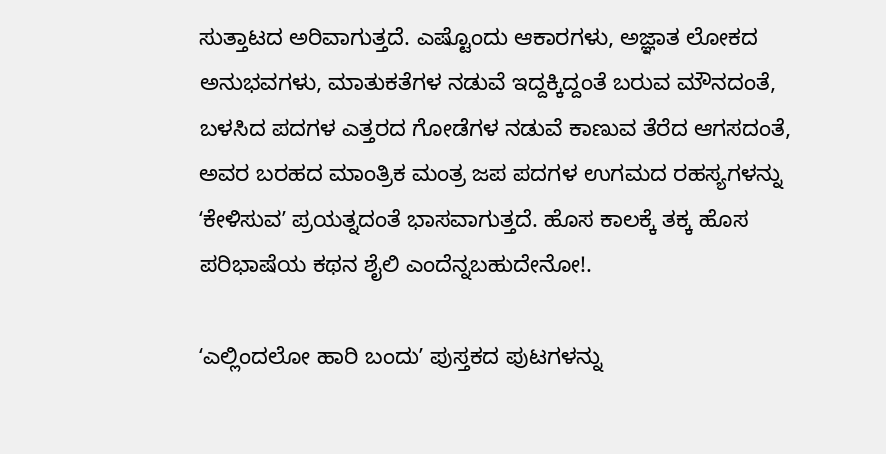ಸುತ್ತಾಟದ ಅರಿವಾಗುತ್ತದೆ. ಎಷ್ಟೊಂದು ಆಕಾರಗಳು, ಅಜ್ಞಾತ ಲೋಕದ ಅನುಭವಗಳು, ಮಾತುಕತೆಗಳ ನಡುವೆ ಇದ್ದಕ್ಕಿದ್ದಂತೆ ಬರುವ ಮೌನದಂತೆ, ಬಳಸಿದ ಪದಗಳ ಎತ್ತರದ ಗೋಡೆಗಳ ನಡುವೆ ಕಾಣುವ ತೆರೆದ ಆಗಸದಂತೆ, ಅವರ ಬರಹದ ಮಾಂತ್ರಿಕ ಮಂತ್ರ ಜಪ ಪದಗಳ ಉಗಮದ ರಹಸ್ಯಗಳನ್ನು ʻಕೇಳಿಸುವʼ ಪ್ರಯತ್ನದಂತೆ ಭಾಸವಾಗುತ್ತದೆ. ಹೊಸ ಕಾಲಕ್ಕೆ ತಕ್ಕ ಹೊಸ ಪರಿಭಾಷೆಯ ಕಥನ ಶೈಲಿ ಎಂದೆನ್ನಬಹುದೇನೋ!.

ʻಎಲ್ಲಿಂದಲೋ ಹಾರಿ ಬಂದುʼ ಪುಸ್ತಕದ ಪುಟಗಳನ್ನು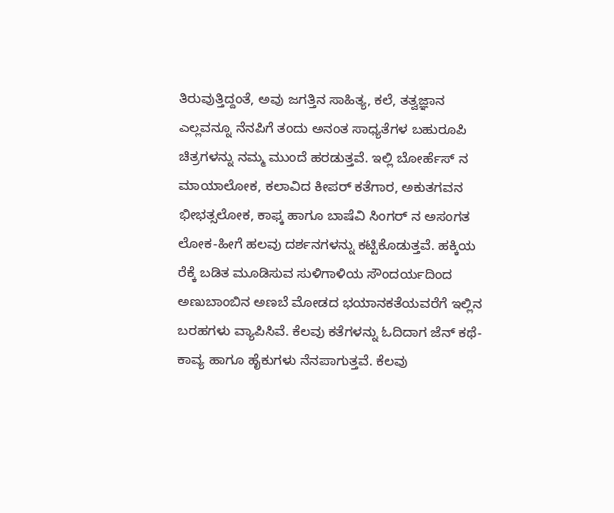ತಿರುವುತ್ತಿದ್ದಂತೆ, ಅವು ಜಗತ್ತಿನ ಸಾಹಿತ್ಯ, ಕಲೆ, ತತ್ವಜ್ಞಾನ ಎಲ್ಲವನ್ನೂ ನೆನಪಿಗೆ ತಂದು ಅನಂತ ಸಾಧ್ಯತೆಗಳ ಬಹುರೂಪಿ ಚಿತ್ರಗಳನ್ನು ನಮ್ಮ ಮುಂದೆ ಹರಡುತ್ತವೆ. ಇಲ್ಲಿ ಬೋರ್ಹೆಸ್‌ ನ ಮಾಯಾಲೋಕ, ಕಲಾವಿದ ಕೀಪರ್‌ ಕತೆಗಾರ, ಅಕುತಗವನ ಭೀಭತ್ಸಲೋಕ, ಕಾಫ್ಕ ಹಾಗೂ ಬಾಷೆವಿ ಸಿಂಗರ್‌ ನ ಅಸಂಗತ ಲೋಕ-ಹೀಗೆ ಹಲವು ದರ್ಶನಗಳನ್ನು ಕಟ್ಟಿಕೊಡುತ್ತವೆ. ಹಕ್ಕಿಯ ರೆಕ್ಕೆ ಬಡಿತ ಮೂಡಿಸುವ ಸುಳಿಗಾಳಿಯ ಸೌಂದರ್ಯದಿಂದ ಅಣುಬಾಂಬಿನ ಅಣಬೆ ಮೋಡದ ಭಯಾನಕತೆಯವರೆಗೆ ಇಲ್ಲಿನ ಬರಹಗಳು ವ್ಯಾಪಿಸಿವೆ. ಕೆಲವು ಕತೆಗಳನ್ನು ಓದಿದಾಗ ಜೆನ್‌ ಕಥೆ-ಕಾವ್ಯ ಹಾಗೂ ಹೈಕುಗಳು ನೆನಪಾಗುತ್ತವೆ. ಕೆಲವು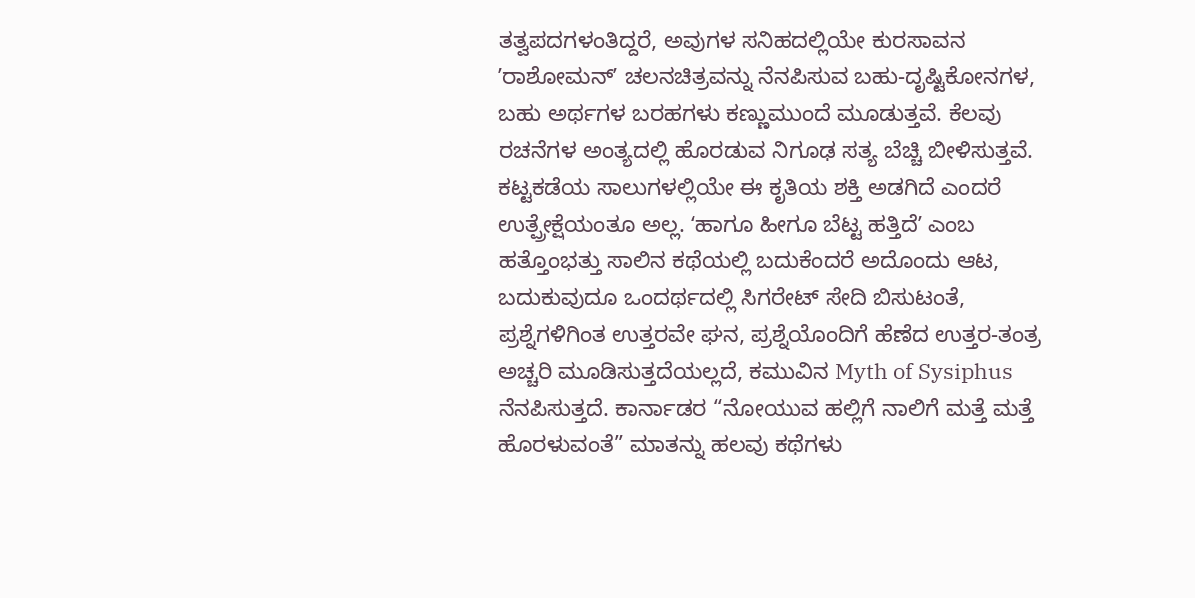ತತ್ವಪದಗಳಂತಿದ್ದರೆ, ಅವುಗಳ ಸನಿಹದಲ್ಲಿಯೇ ಕುರಸಾವನ ʼರಾಶೋಮನ್‌ʼ ಚಲನಚಿತ್ರವನ್ನು ನೆನಪಿಸುವ ಬಹು-ದೃಷ್ಟಿಕೋನಗಳ, ಬಹು ಅರ್ಥಗಳ ಬರಹಗಳು ಕಣ್ಣುಮುಂದೆ ಮೂಡುತ್ತವೆ. ಕೆಲವು ರಚನೆಗಳ ಅಂತ್ಯದಲ್ಲಿ ಹೊರಡುವ ನಿಗೂಢ ಸತ್ಯ ಬೆಚ್ಚಿ ಬೀಳಿಸುತ್ತವೆ. ಕಟ್ಟಕಡೆಯ ಸಾಲುಗಳಲ್ಲಿಯೇ ಈ ಕೃತಿಯ ಶಕ್ತಿ ಅಡಗಿದೆ ಎಂದರೆ ಉತ್ಪ್ರೇಕ್ಷೆಯಂತೂ ಅಲ್ಲ. ʻಹಾಗೂ ಹೀಗೂ ಬೆಟ್ಟ ಹತ್ತಿದೆʼ ಎಂಬ ಹತ್ತೊಂಭತ್ತು ಸಾಲಿನ ಕಥೆಯಲ್ಲಿ ಬದುಕೆಂದರೆ ಅದೊಂದು ಆಟ, ಬದುಕುವುದೂ ಒಂದರ್ಥದಲ್ಲಿ ಸಿಗರೇಟ್‌ ಸೇದಿ ಬಿಸುಟಂತೆ, ಪ್ರಶ್ನೆಗಳಿಗಿಂತ ಉತ್ತರವೇ ಘನ, ಪ್ರಶ್ನೆಯೊಂದಿಗೆ ಹೆಣೆದ ಉತ್ತರ-ತಂತ್ರ ಅಚ್ಚರಿ ಮೂಡಿಸುತ್ತದೆಯಲ್ಲದೆ, ಕಮುವಿನ Myth of Sysiphus  ನೆನಪಿಸುತ್ತದೆ. ಕಾರ್ನಾಡರ “ನೋಯುವ ಹಲ್ಲಿಗೆ ನಾಲಿಗೆ ಮತ್ತೆ ಮತ್ತೆ ಹೊರಳುವಂತೆ” ಮಾತನ್ನು ಹಲವು ಕಥೆಗಳು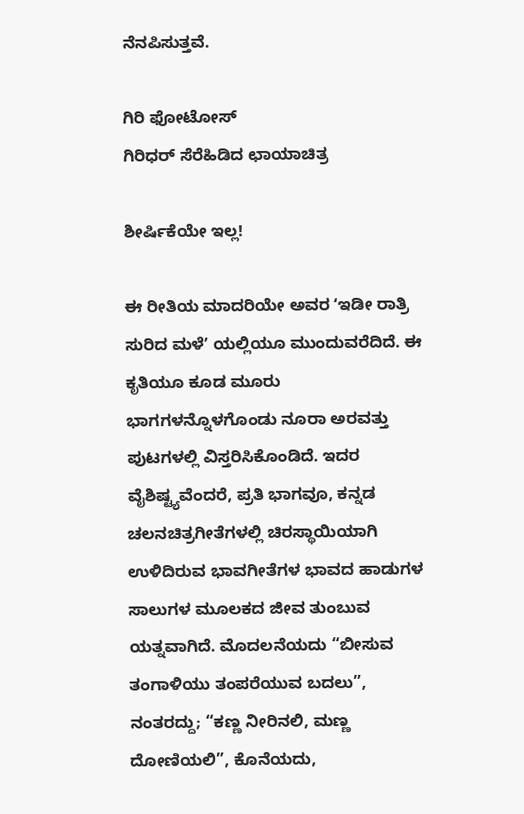ನೆನಪಿಸುತ್ತವೆ.

ಗಿರಿ ಫೋಟೋಸ್‌
ಗಿರಿಧರ್‌ ಸೆರೆಹಿಡಿದ ಛಾಯಾಚಿತ್ರ

ಶೀರ್ಷಿಕೆಯೇ ಇಲ್ಲ!

ಈ ರೀತಿಯ ಮಾದರಿಯೇ ಅವರ ʻಇಡೀ ರಾತ್ರಿ ಸುರಿದ ಮಳೆʼ ಯಲ್ಲಿಯೂ ಮುಂದುವರೆದಿದೆ. ಈ ಕೃತಿಯೂ ಕೂಡ ಮೂರು ಭಾಗಗಳನ್ನೊಳಗೊಂಡು ನೂರಾ ಅರವತ್ತು ಪುಟಗಳಲ್ಲಿ ವಿಸ್ತರಿಸಿಕೊಂಡಿದೆ. ಇದರ ವೈಶಿಷ್ಟ್ಯವೆಂದರೆ, ಪ್ರತಿ ಭಾಗವೂ, ಕನ್ನಡ ಚಲನಚಿತ್ರಗೀತೆಗಳಲ್ಲಿ ಚಿರಸ್ಥಾಯಿಯಾಗಿ ಉಳಿದಿರುವ ಭಾವಗೀತೆಗಳ ಭಾವದ ಹಾಡುಗಳ ಸಾಲುಗಳ ಮೂಲಕದ ಜೀವ ತುಂಬುವ ಯತ್ನವಾಗಿದೆ. ಮೊದಲನೆಯದು “ಬೀಸುವ ತಂಗಾಳಿಯು ತಂಪರೆಯುವ ಬದಲು”, ನಂತರದ್ದು; “ಕಣ್ಣ ನೀರಿನಲಿ, ಮಣ್ಣ ದೋಣಿಯಲಿ”, ಕೊನೆಯದು,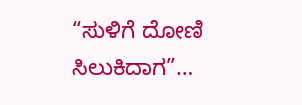“ಸುಳಿಗೆ ದೋಣಿ ಸಿಲುಕಿದಾಗ”…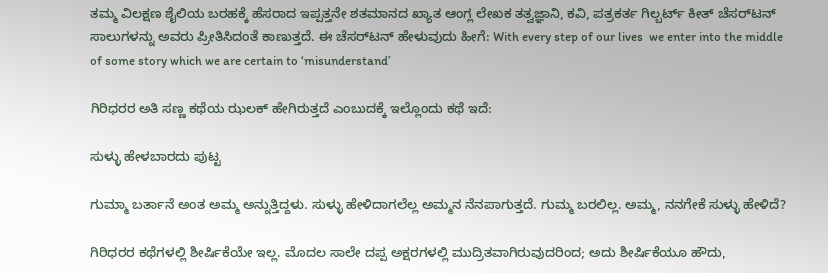ತಮ್ಮ ವಿಲಕ್ಷಣ ಶೈಲಿಯ ಬರಹಕ್ಕೆ ಹೆಸರಾದ ಇಪ್ಪತ್ತನೇ ಶತಮಾನದ ಖ್ಯಾತ ಆಂಗ್ಲ ಲೇಖಕ ತತ್ವಜ್ಞಾನಿ, ಕವಿ, ಪತ್ರಕರ್ತ ಗಿಲ್ಬರ್ಟ್‌ ಕೀತ್‌ ಚೆಸರ್‌ಟನ್‌ ಸಾಲುಗಳನ್ನು ಅವರು ಪ್ರೀತಿಸಿದಂತೆ ಕಾಣುತ್ತದೆ. ಈ ಚೆಸರ್‌ಟನ್‌ ಹೇಳುವುದು ಹೀಗೆ: With every step of our lives  we enter into the middle of some story which we are certain to ‘misunderstand’

ಗಿರಿಧರರ ಅತಿ ಸಣ್ಣ ಕಥೆಯ ಝಲಕ್‌ ಹೇಗಿರುತ್ತದೆ ಎಂಬುದಕ್ಕೆ ಇಲ್ಲೊಂದು ಕಥೆ ಇದೆ:

ಸುಳ್ಳು ಹೇಳಬಾರದು ಪುಟ್ಟ

ಗುಮ್ಮಾ ಬರ್ತಾನೆ ಅಂತ ಅಮ್ಮ ಅನ್ನುತ್ತಿದ್ದಳು. ಸುಳ್ಳು ಹೇಳಿದಾಗಲೆಲ್ಲ ಅಮ್ಮನ ನೆನಪಾಗುತ್ತದೆ. ಗುಮ್ಮ ಬರಲಿಲ್ಲ. ಅಮ್ಮ, ನನಗೇಕೆ ಸುಳ್ಳು ಹೇಳಿದೆ?

ಗಿರಿಧರರ ಕಥೆಗಳಲ್ಲಿ ಶೀರ್ಷಿಕೆಯೇ ಇಲ್ಲ. ಮೊದಲ ಸಾಲೇ ದಪ್ಪ ಅಕ್ಷರಗಳಲ್ಲಿ ಮುದ್ರಿತವಾಗಿರುವುದರಿಂದ; ಅದು ಶೀರ್ಷಿಕೆಯೂ ಹೌದು,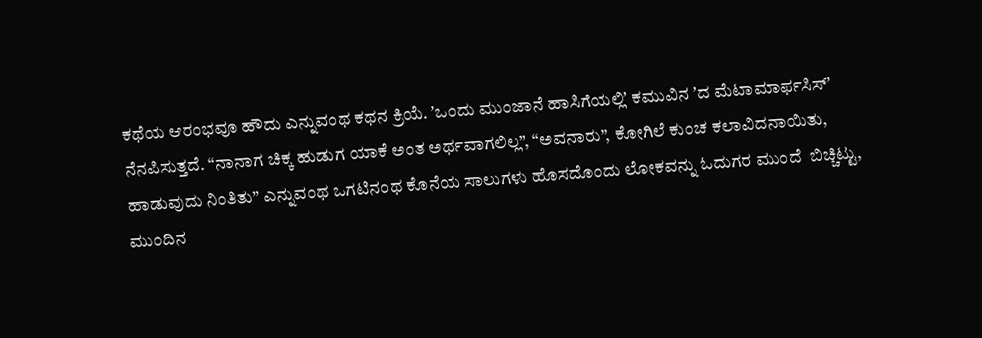ಕಥೆಯ ಆರಂಭವೂ ಹೌದು ಎನ್ನುವಂಥ ಕಥನ ಕ್ರಿಯೆ. ʼಒಂದು ಮುಂಜಾನೆ ಹಾಸಿಗೆಯಲ್ಲಿʼ ಕಮುವಿನ ʼದ ಮೆಟಾಮಾರ್ಫಸಿಸ್‌ʼ ನೆನಪಿಸುತ್ತದೆ. “ನಾನಾಗ ಚಿಕ್ಕ ಹುಡುಗ ಯಾಕೆ ಅಂತ ಅರ್ಥವಾಗಲಿಲ್ಲ”, “ಅವನಾರು”, ಕೋಗಿಲೆ ಕುಂಚ ಕಲಾವಿದನಾಯಿತು, ಹಾಡುವುದು ನಿಂತಿತು” ಎನ್ನುವಂಥ ಒಗಟಿನಂಥ ಕೊನೆಯ ಸಾಲುಗಳು ಹೊಸದೊಂದು ಲೋಕವನ್ನು ಓದುಗರ ಮುಂದೆ  ಬಿಚ್ಚಿಟ್ಟು, ಮುಂದಿನ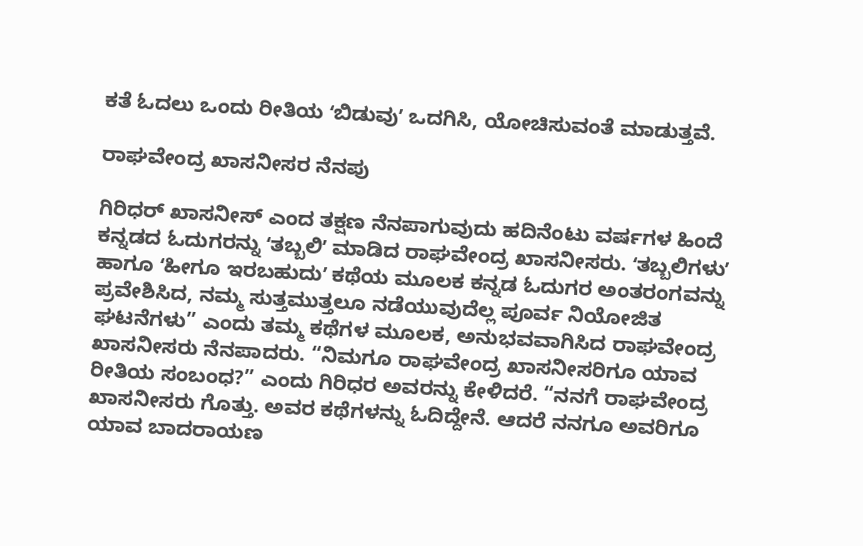ಕತೆ ಓದಲು ಒಂದು ರೀತಿಯ ʻಬಿಡುವುʼ ಒದಗಿಸಿ, ಯೋಚಿಸುವಂತೆ ಮಾಡುತ್ತವೆ.

ರಾಘವೇಂದ್ರ ಖಾಸನೀಸರ ನೆನಪು

ಗಿರಿಧರ್‌ ಖಾಸನೀಸ್‌ ಎಂದ ತಕ್ಷಣ ನೆನಪಾಗುವುದು ಹದಿನೆಂಟು ವರ್ಷಗಳ ಹಿಂದೆ ಕನ್ನಡದ ಓದುಗರನ್ನು ʻತಬ್ಬಲಿʼ ಮಾಡಿದ ರಾಘವೇಂದ್ರ ಖಾಸನೀಸರು. ʻತಬ್ಬಲಿಗಳುʼ ಹಾಗೂ ʻಹೀಗೂ ಇರಬಹುದುʼ ಕಥೆಯ ಮೂಲಕ ಕನ್ನಡ ಓದುಗರ ಅಂತರಂಗವನ್ನು ಪ್ರವೇಶಿಸಿದ, ನಮ್ಮ ಸುತ್ತಮುತ್ತಲೂ ನಡೆಯುವುದೆಲ್ಲ ಪೂರ್ವ ನಿಯೋಜಿತ ಘಟನೆಗಳು” ಎಂದು ತಮ್ಮ ಕಥೆಗಳ ಮೂಲಕ, ಅನುಭವವಾಗಿಸಿದ ರಾಘವೇಂದ್ರ ಖಾಸನೀಸರು ನೆನಪಾದರು. “ನಿಮಗೂ ರಾಘವೇಂದ್ರ ಖಾಸನೀಸರಿಗೂ ಯಾವ ರೀತಿಯ ಸಂಬಂಧ?” ಎಂದು ಗಿರಿಧರ ಅವರನ್ನು ಕೇಳಿದರೆ. “ನನಗೆ ರಾಘವೇಂದ್ರ ಖಾಸನೀಸರು ಗೊತ್ತು. ಅವರ ಕಥೆಗಳನ್ನು ಓದಿದ್ದೇನೆ. ಆದರೆ ನನಗೂ ಅವರಿಗೂ ಯಾವ ಬಾದರಾಯಣ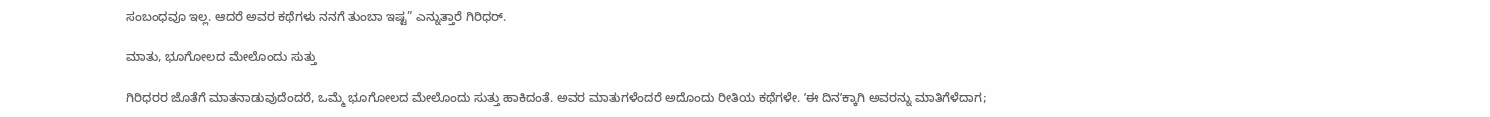ಸಂಬಂಧವೂ ಇಲ್ಲ. ಆದರೆ ಅವರ ಕಥೆಗಳು ನನಗೆ ತುಂಬಾ ಇಷ್ಟ” ಎನ್ನುತ್ತಾರೆ ಗಿರಿಧರ್‌.

ಮಾತು, ಭೂಗೋಲದ ಮೇಲೊಂದು ಸುತ್ತು

ಗಿರಿಧರರ ಜೊತೆಗೆ ಮಾತನಾಡುವುದೆಂದರೆ, ಒಮ್ಮೆ ಭೂಗೋಲದ ಮೇಲೊಂದು ಸುತ್ತು ಹಾಕಿದಂತೆ. ಅವರ ಮಾತುಗಳೆಂದರೆ ಅದೊಂದು ರೀತಿಯ ಕಥೆಗಳೇ. ʼಈ ದಿನʼಕ್ಕಾಗಿ ಅವರನ್ನು ಮಾತಿಗೆಳೆದಾಗ;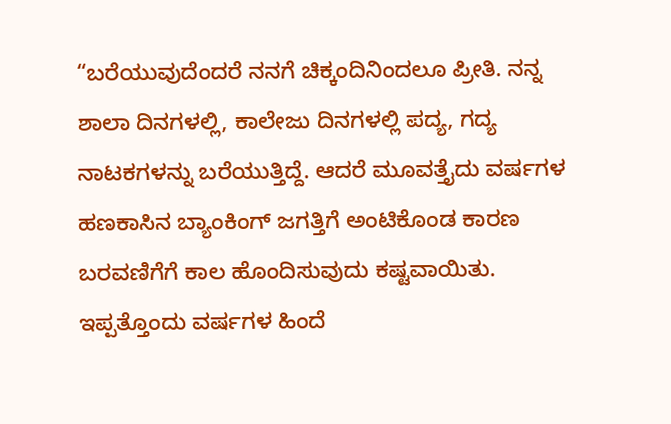“ಬರೆಯುವುದೆಂದರೆ ನನಗೆ ಚಿಕ್ಕಂದಿನಿಂದಲೂ ಪ್ರೀತಿ. ನನ್ನ ಶಾಲಾ ದಿನಗಳಲ್ಲಿ, ಕಾಲೇಜು ದಿನಗಳಲ್ಲಿ ಪದ್ಯ, ಗದ್ಯ ನಾಟಕಗಳನ್ನು ಬರೆಯುತ್ತಿದ್ದೆ. ಆದರೆ ಮೂವತ್ತೈದು ವರ್ಷಗಳ ಹಣಕಾಸಿನ ಬ್ಯಾಂಕಿಂಗ್‌ ಜಗತ್ತಿಗೆ ಅಂಟಿಕೊಂಡ ಕಾರಣ ಬರವಣಿಗೆಗೆ ಕಾಲ ಹೊಂದಿಸುವುದು ಕಷ್ಟವಾಯಿತು. ಇಪ್ಪತ್ತೊಂದು ವರ್ಷಗಳ ಹಿಂದೆ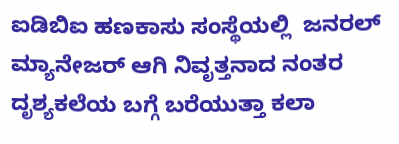ಐಡಿಬಿಐ ಹಣಕಾಸು ಸಂಸ್ಥೆಯಲ್ಲಿ  ಜನರಲ್‌ ಮ್ಯಾನೇಜರ್‌ ಆಗಿ ನಿವೃತ್ತನಾದ ನಂತರ ದೃಶ್ಯಕಲೆಯ ಬಗ್ಗೆ ಬರೆಯುತ್ತಾ ಕಲಾ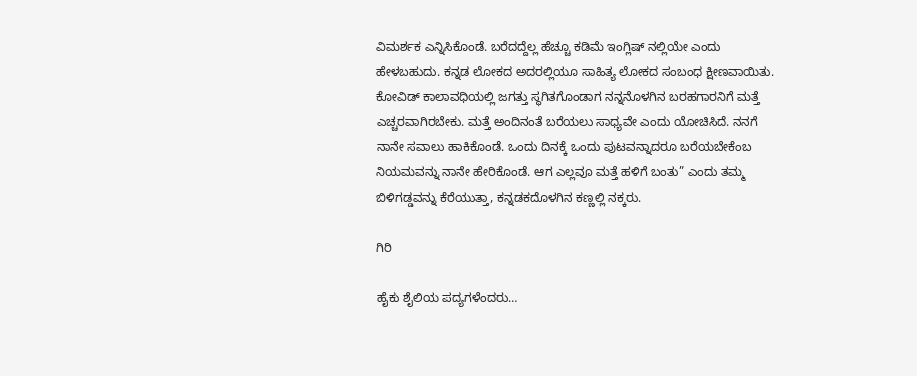ವಿಮರ್ಶಕ ಎನ್ನಿಸಿಕೊಂಡೆ. ಬರೆದದ್ದೆಲ್ಲ ಹೆಚ್ಚೂ ಕಡಿಮೆ ಇಂಗ್ಲಿಷ್‌ ನಲ್ಲಿಯೇ ಎಂದು ಹೇಳಬಹುದು. ಕನ್ನಡ ಲೋಕದ ಅದರಲ್ಲಿಯೂ ಸಾಹಿತ್ಯ ಲೋಕದ ಸಂಬಂಧ ಕ್ಷೀಣವಾಯಿತು. ಕೋವಿಡ್‌ ಕಾಲಾವಧಿಯಲ್ಲಿ ಜಗತ್ತು ಸ್ಥಗಿತಗೊಂಡಾಗ ನನ್ನನೊಳಗಿನ ಬರಹಗಾರನಿಗೆ ಮತ್ತೆ ಎಚ್ಚರವಾಗಿರಬೇಕು. ಮತ್ತೆ ಅಂದಿನಂತೆ ಬರೆಯಲು ಸಾಧ್ಯವೇ ಎಂದು ಯೋಚಿಸಿದೆ. ನನಗೆ ನಾನೇ ಸವಾಲು ಹಾಕಿಕೊಂಡೆ. ಒಂದು ದಿನಕ್ಕೆ ಒಂದು ಪುಟವನ್ನಾದರೂ ಬರೆಯಬೇಕೆಂಬ ನಿಯಮವನ್ನು ನಾನೇ ಹೇರಿಕೊಂಡೆ. ಆಗ ಎಲ್ಲವೂ ಮತ್ತೆ ಹಳಿಗೆ ಬಂತು” ಎಂದು ತಮ್ಮ ಬಿಳಿಗಡ್ಡವನ್ನು ಕೆರೆಯುತ್ತಾ, ಕನ್ನಡಕದೊಳಗಿನ ಕಣ್ಣಲ್ಲಿ ನಕ್ಕರು.

ಗಿರಿ

ಹೈಕು ಶೈಲಿಯ ಪದ್ಯಗಳೆಂದರು…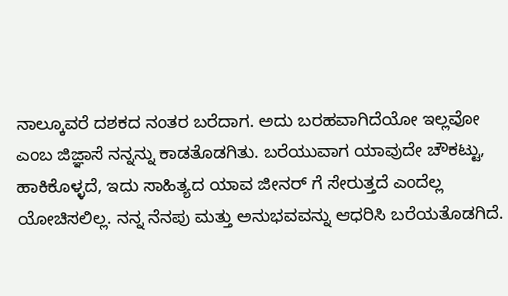ನಾಲ್ಕೂವರೆ ದಶಕದ ನಂತರ ಬರೆದಾಗ. ಅದು ಬರಹವಾಗಿದೆಯೋ ಇಲ್ಲವೋ ಎಂಬ ಜಿಜ್ಞಾಸೆ ನನ್ನನ್ನು ಕಾಡತೊಡಗಿತು. ಬರೆಯುವಾಗ ಯಾವುದೇ ಚೌಕಟ್ಟು, ಹಾಕಿಕೊಳ್ಳದೆ, ಇದು ಸಾಹಿತ್ಯದ ಯಾವ ಜೀನರ್‌ ಗೆ ಸೇರುತ್ತದೆ ಎಂದೆಲ್ಲ ಯೋಚಿಸಲಿಲ್ಲ. ನನ್ನ ನೆನಪು ಮತ್ತು ಅನುಭವವನ್ನು ಆಧರಿಸಿ ಬರೆಯತೊಡಗಿದೆ.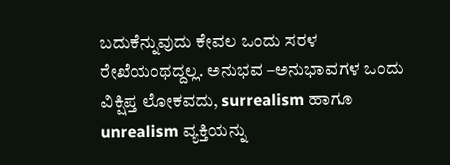ಬದುಕೆನ್ನುವುದು ಕೇವಲ ಒಂದು ಸರಳ ರೇಖೆಯಂಥದ್ದಲ್ಲ. ಅನುಭವ –ಅನುಭಾವಗಳ ಒಂದು ವಿಕ್ಷಿಪ್ತ ಲೋಕವದು, surrealism ಹಾಗೂ unrealism ವ್ಯಕ್ತಿಯನ್ನು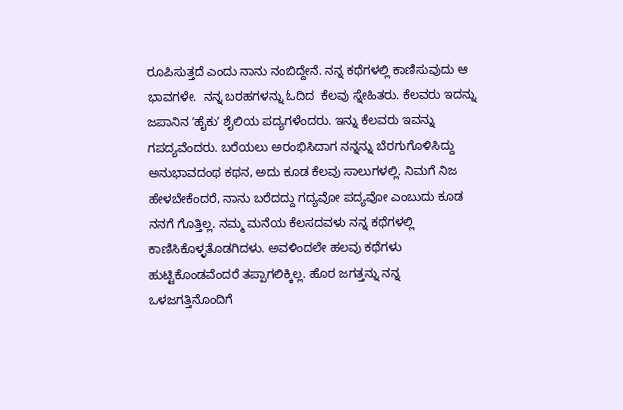ರೂಪಿಸುತ್ತದೆ ಎಂದು ನಾನು ನಂಬಿದ್ದೇನೆ. ನನ್ನ ಕಥೆಗಳಲ್ಲಿ ಕಾಣಿಸುವುದು ಆ ಭಾವಗಳೇ.  ನನ್ನ ಬರಹಗಳನ್ನು ಓದಿದ  ಕೆಲವು ಸ್ನೇಹಿತರು. ಕೆಲವರು ಇದನ್ನು ಜಪಾನಿನ ʼಹೈಕುʼ ಶೈಲಿಯ ಪದ್ಯಗಳೆಂದರು. ಇನ್ನು ಕೆಲವರು ಇವನ್ನು ಗಪದ್ಯವೆಂದರು. ಬರೆಯಲು ಅರಂಭಿಸಿದಾಗ ನನ್ನನ್ನು ಬೆರಗುಗೊಳಿಸಿದ್ದು ಅನುಭಾವದಂಥ ಕಥನ, ಅದು ಕೂಡ ಕೆಲವು ಸಾಲುಗಳಲ್ಲಿ. ನಿಮಗೆ ನಿಜ ಹೇಳಬೇಕೆಂದರೆ, ನಾನು ಬರೆದದ್ದು ಗದ್ಯವೋ ಪದ್ಯವೋ ಎಂಬುದು ಕೂಡ ನನಗೆ ಗೊತ್ತಿಲ್ಲ. ನಮ್ಮ ಮನೆಯ ಕೆಲಸದವಳು ನನ್ನ ಕಥೆಗಳಲ್ಲಿ ಕಾಣಿಸಿಕೊಳ್ಳತೊಡಗಿದಳು. ಅವಳಿಂದಲೇ ಹಲವು ಕಥೆಗಳು ಹುಟ್ಟಿಕೊಂಡವೆಂದರೆ ತಪ್ಪಾಗಲಿಕ್ಕಿಲ್ಲ. ಹೊರ ಜಗತ್ತನ್ನು ನನ್ನ ಒಳಜಗತ್ತಿನೊಂದಿಗೆ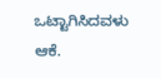ಒಟ್ಟಾಗಿಸಿದವಳು ಆಕೆ.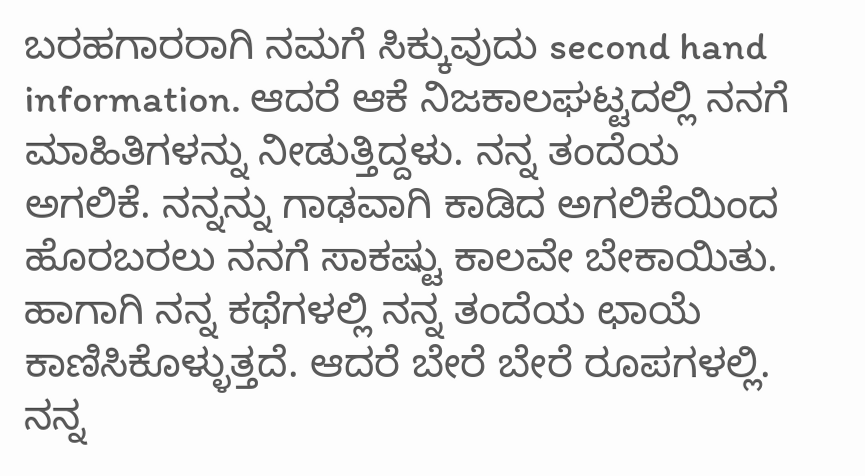ಬರಹಗಾರರಾಗಿ ನಮಗೆ ಸಿಕ್ಕುವುದು second hand information. ಆದರೆ ಆಕೆ ನಿಜಕಾಲಘಟ್ಟದಲ್ಲಿ ನನಗೆ ಮಾಹಿತಿಗಳನ್ನು ನೀಡುತ್ತಿದ್ದಳು. ನನ್ನ ತಂದೆಯ ಅಗಲಿಕೆ. ನನ್ನನ್ನು ಗಾಢವಾಗಿ ಕಾಡಿದ ಅಗಲಿಕೆಯಿಂದ ಹೊರಬರಲು ನನಗೆ ಸಾಕಷ್ಟು ಕಾಲವೇ ಬೇಕಾಯಿತು. ಹಾಗಾಗಿ ನನ್ನ ಕಥೆಗಳಲ್ಲಿ ನನ್ನ ತಂದೆಯ ಛಾಯೆ ಕಾಣಿಸಿಕೊಳ್ಳುತ್ತದೆ. ಆದರೆ ಬೇರೆ ಬೇರೆ ರೂಪಗಳಲ್ಲಿ. ನನ್ನ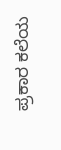ಪ್ರಕಾರ ಕಲೆಯ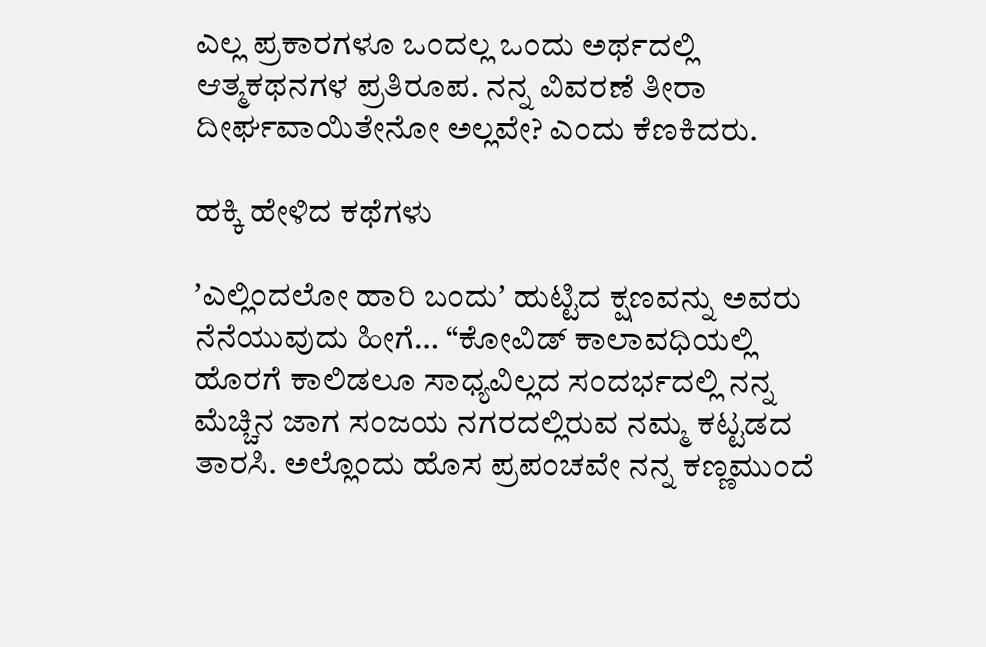ಎಲ್ಲ ಪ್ರಕಾರಗಳೂ ಒಂದಲ್ಲ ಒಂದು ಅರ್ಥದಲ್ಲಿ ಆತ್ಮಕಥನಗಳ ಪ್ರತಿರೂಪ. ನನ್ನ ವಿವರಣೆ ತೀರಾ ದೀರ್ಘವಾಯಿತೇನೋ ಅಲ್ಲವೇ? ಎಂದು ಕೆಣಕಿದರು.

ಹಕ್ಕಿ ಹೇಳಿದ ಕಥೆಗಳು

ʼಎಲ್ಲಿಂದಲೋ ಹಾರಿ ಬಂದುʼ ಹುಟ್ಟಿದ ಕ್ಷಣವನ್ನು ಅವರು ನೆನೆಯುವುದು ಹೀಗೆ… “ಕೋವಿಡ್‌ ಕಾಲಾವಧಿಯಲ್ಲಿ ಹೊರಗೆ ಕಾಲಿಡಲೂ ಸಾಧ್ಯವಿಲ್ಲದ ಸಂದರ್ಭದಲ್ಲಿ ನನ್ನ ಮೆಚ್ಚಿನ ಜಾಗ ಸಂಜಯ ನಗರದಲ್ಲಿರುವ ನಮ್ಮ ಕಟ್ಟಡದ ತಾರಸಿ. ಅಲ್ಲೊಂದು ಹೊಸ ಪ್ರಪಂಚವೇ ನನ್ನ ಕಣ್ಣಮುಂದೆ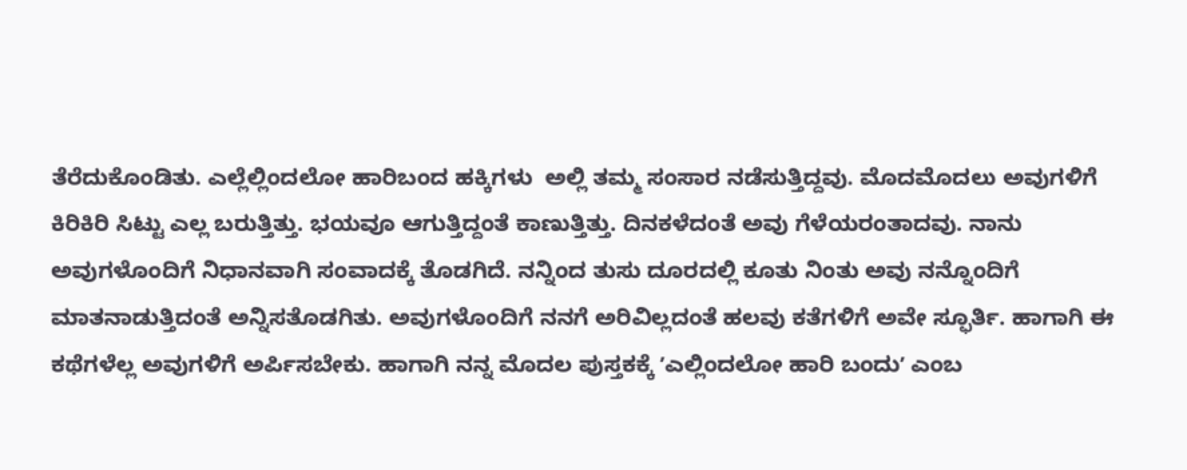ತೆರೆದುಕೊಂಡಿತು. ಎಲ್ಲೆಲ್ಲಿಂದಲೋ ಹಾರಿಬಂದ ಹಕ್ಕಿಗಳು  ಅಲ್ಲಿ ತಮ್ಮ ಸಂಸಾರ ನಡೆಸುತ್ತಿದ್ದವು. ಮೊದಮೊದಲು ಅವುಗಳಿಗೆ ಕಿರಿಕಿರಿ ಸಿಟ್ಟು ಎಲ್ಲ ಬರುತ್ತಿತ್ತು. ಭಯವೂ ಆಗುತ್ತಿದ್ದಂತೆ ಕಾಣುತ್ತಿತ್ತು. ದಿನಕಳೆದಂತೆ ಅವು ಗೆಳೆಯರಂತಾದವು. ನಾನು ಅವುಗಳೊಂದಿಗೆ ನಿಧಾನವಾಗಿ ಸಂವಾದಕ್ಕೆ ತೊಡಗಿದೆ. ನನ್ನಿಂದ ತುಸು ದೂರದಲ್ಲಿ ಕೂತು ನಿಂತು ಅವು ನನ್ನೊಂದಿಗೆ ಮಾತನಾಡುತ್ತಿದಂತೆ ಅನ್ನಿಸತೊಡಗಿತು. ಅವುಗಳೊಂದಿಗೆ ನನಗೆ ಅರಿವಿಲ್ಲದಂತೆ ಹಲವು ಕತೆಗಳಿಗೆ ಅವೇ ಸ್ಫೂರ್ತಿ. ಹಾಗಾಗಿ ಈ ಕಥೆಗಳೆಲ್ಲ ಅವುಗಳಿಗೆ ಅರ್ಪಿಸಬೇಕು. ಹಾಗಾಗಿ ನನ್ನ ಮೊದಲ ಪುಸ್ತಕಕ್ಕೆ ʼಎಲ್ಲಿಂದಲೋ ಹಾರಿ ಬಂದುʼ ಎಂಬ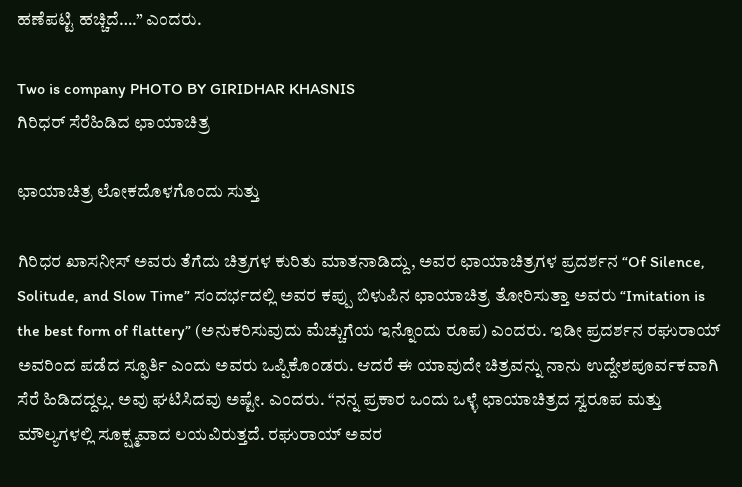ಹಣೆಪಟ್ಟಿ ಹಚ್ಚಿದೆ….” ಎಂದರು.

Two is company PHOTO BY GIRIDHAR KHASNIS
ಗಿರಿಧರ್‌ ಸೆರೆಹಿಡಿದ ಛಾಯಾಚಿತ್ರ

ಛಾಯಾಚಿತ್ರ ಲೋಕದೊಳಗೊಂದು ಸುತ್ತು

ಗಿರಿಧರ ಖಾಸನೀಸ್‌ ಅವರು ತೆಗೆದು ಚಿತ್ರಗಳ ಕುರಿತು ಮಾತನಾಡಿದ್ದು, ಅವರ ಛಾಯಾಚಿತ್ರಗಳ ಪ್ರದರ್ಶನ “Of Silence, Solitude, and Slow Time” ಸಂದರ್ಭದಲ್ಲಿ ಅವರ ಕಪ್ಪು ಬಿಳುಪಿನ ಛಾಯಾಚಿತ್ರ ತೋರಿಸುತ್ತಾ ಅವರು “Imitation is the best form of flattery” (ಅನುಕರಿಸುವುದು ಮೆಚ್ಚುಗೆಯ ಇನ್ನೊಂದು ರೂಪ) ಎಂದರು. ಇಡೀ ಪ್ರದರ್ಶನ ರಘುರಾಯ್‌ ಅವರಿಂದ ಪಡೆದ ಸ್ಫೂರ್ತಿ ಎಂದು ಅವರು ಒಪ್ಪಿಕೊಂಡರು. ಆದರೆ ಈ ಯಾವುದೇ ಚಿತ್ರವನ್ನು ನಾನು ಉದ್ದೇಶಪೂರ್ವಕವಾಗಿ ಸೆರೆ ಹಿಡಿದದ್ದಲ್ಲ. ಅವು ಘಟಿಸಿದವು ಅಷ್ಟೇ. ಎಂದರು. “ನನ್ನ ಪ್ರಕಾರ ಒಂದು ಒಳ್ಳೆ ಛಾಯಾಚಿತ್ರದ ಸ್ವರೂಪ ಮತ್ತು ಮೌಲ್ಯಗಳಲ್ಲಿ ಸೂಕ್ಷ್ಮವಾದ ಲಯವಿರುತ್ತದೆ. ರಘುರಾಯ್‌ ಅವರ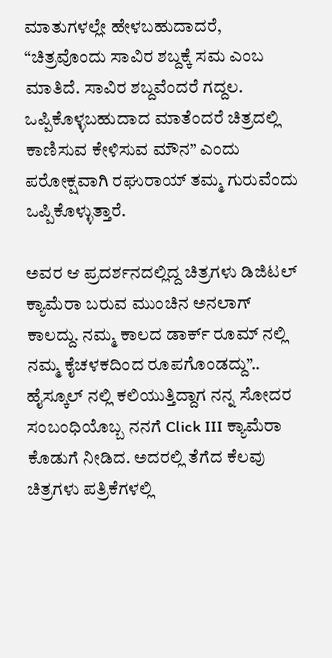ಮಾತುಗಳಲ್ಲೇ ಹೇಳಬಹುದಾದರೆ, “ಚಿತ್ರವೊಂದು ಸಾವಿರ ಶಬ್ದಕ್ಕೆ ಸಮ ಎಂಬ ಮಾತಿದೆ. ಸಾವಿರ ಶಬ್ದವೆಂದರೆ ಗದ್ದಲ. ಒಪ್ಪಿಕೊಳ್ಳಬಹುದಾದ ಮಾತೆಂದರೆ ಚಿತ್ರದಲ್ಲಿ ಕಾಣಿಸುವ ಕೇಳಿಸುವ ಮೌನ” ಎಂದು ಪರೋಕ್ಷವಾಗಿ ರಘುರಾಯ್‌ ತಮ್ಮ ಗುರುವೆಂದು ಒಪ್ಪಿಕೊಳ್ಳುತ್ತಾರೆ.

ಅವರ ಆ ಪ್ರದರ್ಶನದಲ್ಲಿದ್ದ ಚಿತ್ರಗಳು ಡಿಜಿಟಲ್‌ ಕ್ಯಾಮೆರಾ ಬರುವ ಮುಂಚಿನ ಅನಲಾಗ್‌ ಕಾಲದ್ದು. ನಮ್ಮ ಕಾಲದ ಡಾರ್ಕ್‌ ರೂಮ್‌ ನಲ್ಲಿ ನಮ್ಮ ಕೈಚಳಕದಿಂದ ರೂಪಗೊಂಡದ್ದು”.. ಹೈಸ್ಕೂಲ್‌ ನಲ್ಲಿ ಕಲಿಯುತ್ತಿದ್ದಾಗ ನನ್ನ ಸೋದರ ಸಂಬಂಧಿಯೊಬ್ಬ ನನಗೆ Click III ಕ್ಯಾಮೆರಾ ಕೊಡುಗೆ ನೀಡಿದ. ಅದರಲ್ಲಿ ತೆಗೆದ ಕೆಲವು ಚಿತ್ರಗಳು ಪತ್ರಿಕೆಗಳಲ್ಲಿ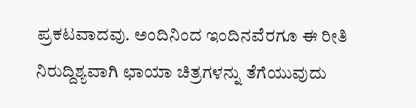ಪ್ರಕಟವಾದವು. ಅಂದಿನಿಂದ ಇಂದಿನವೆರಗೂ ಈ ರೀತಿ ನಿರುದ್ದಿಶ್ಯವಾಗಿ ಛಾಯಾ ಚಿತ್ರಗಳನ್ನು ತೆಗೆಯುವುದು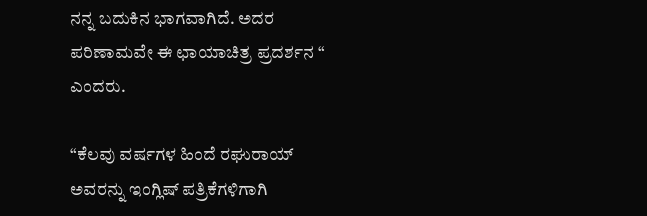ನನ್ನ ಬದುಕಿನ ಭಾಗವಾಗಿದೆ. ಅದರ ಪರಿಣಾಮವೇ ಈ ಛಾಯಾಚಿತ್ರ ಪ್ರದರ್ಶನ “ ಎಂದರು.

“ಕೆಲವು ವರ್ಷಗಳ ಹಿಂದೆ ರಘುರಾಯ್‌ ಅವರನ್ನು ಇಂಗ್ಲಿಷ್‌ ಪತ್ರಿಕೆಗಳಿಗಾಗಿ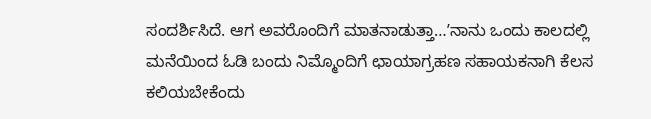ಸಂದರ್ಶಿಸಿದೆ. ಆಗ ಅವರೊಂದಿಗೆ ಮಾತನಾಡುತ್ತಾ…ʼನಾನು ಒಂದು ಕಾಲದಲ್ಲಿ ಮನೆಯಿಂದ ಓಡಿ ಬಂದು ನಿಮ್ಮೊಂದಿಗೆ ಛಾಯಾಗ್ರಹಣ ಸಹಾಯಕನಾಗಿ ಕೆಲಸ ಕಲಿಯಬೇಕೆಂದು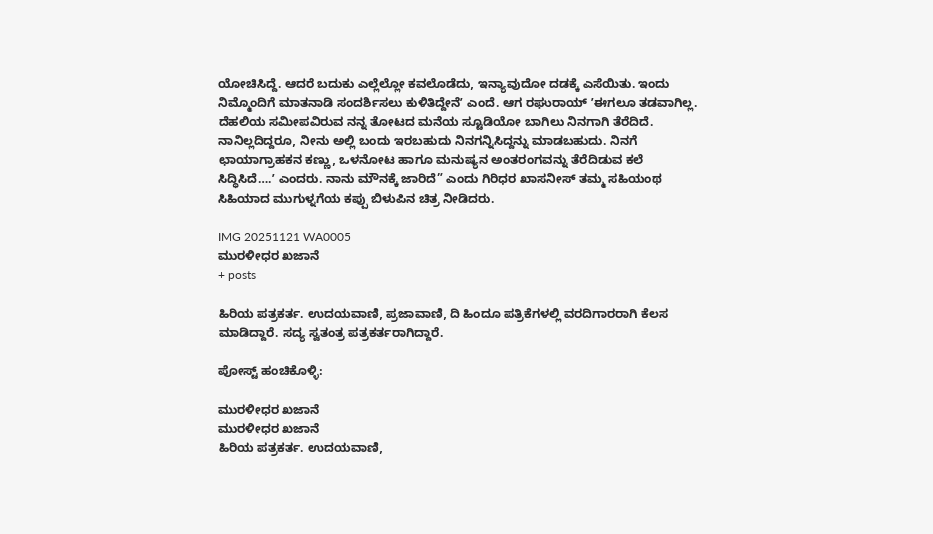ಯೋಚಿಸಿದ್ದೆ. ಆದರೆ ಬದುಕು ಎಲ್ಲೆಲ್ಲೋ ಕವಲೊಡೆದು, ಇನ್ಯಾವುದೋ ದಡಕ್ಕೆ ಎಸೆಯಿತು. ಇಂದು ನಿಮ್ಮೊಂದಿಗೆ ಮಾತನಾಡಿ ಸಂದರ್ಶಿಸಲು ಕುಳಿತಿದ್ದೇನೆʼ ಎಂದೆ. ಆಗ ರಘುರಾಯ್‌ ʼಈಗಲೂ ತಡವಾಗಿಲ್ಲ. ದೆಹಲಿಯ ಸಮೀಪವಿರುವ ನನ್ನ ತೋಟದ ಮನೆಯ ಸ್ಟೂಡಿಯೋ ಬಾಗಿಲು ನಿನಗಾಗಿ ತೆರೆದಿದೆ. ನಾನಿಲ್ಲದಿದ್ದರೂ, ನೀನು ಅಲ್ಲಿ ಬಂದು ಇರಬಹುದು ನಿನಗನ್ನಿಸಿದ್ದನ್ನು ಮಾಡಬಹುದು. ನಿನಗೆ ಛಾಯಾಗ್ರಾಹಕನ ಕಣ್ಣು, ಒಳನೋಟ ಹಾಗೂ ಮನುಷ್ಯನ ಅಂತರಂಗವನ್ನು ತೆರೆದಿಡುವ ಕಲೆ ಸಿದ್ಧಿಸಿದೆ….ʼ ಎಂದರು. ನಾನು ಮೌನಕ್ಕೆ ಜಾರಿದೆ” ಎಂದು ಗಿರಿಧರ ಖಾಸನೀಸ್‌ ತಮ್ಮ ಸಹಿಯಂಥ ಸಿಹಿಯಾದ ಮುಗುಳ್ನಗೆಯ ಕಪ್ಪು ಬಿಳುಪಿನ ಚಿತ್ರ ನೀಡಿದರು.

IMG 20251121 WA0005
ಮುರಳೀಧರ ಖಜಾನೆ
+ posts

ಹಿರಿಯ ಪತ್ರಕರ್ತ. ಉದಯವಾಣಿ, ಪ್ರಜಾವಾಣಿ, ದಿ ಹಿಂದೂ ಪತ್ರಿಕೆಗಳಲ್ಲಿ ವರದಿಗಾರರಾಗಿ ಕೆಲಸ ಮಾಡಿದ್ದಾರೆ. ಸದ್ಯ ಸ್ವತಂತ್ರ ಪತ್ರಕರ್ತರಾಗಿದ್ದಾರೆ.

ಪೋಸ್ಟ್ ಹಂಚಿಕೊಳ್ಳಿ:

ಮುರಳೀಧರ ಖಜಾನೆ
ಮುರಳೀಧರ ಖಜಾನೆ
ಹಿರಿಯ ಪತ್ರಕರ್ತ. ಉದಯವಾಣಿ,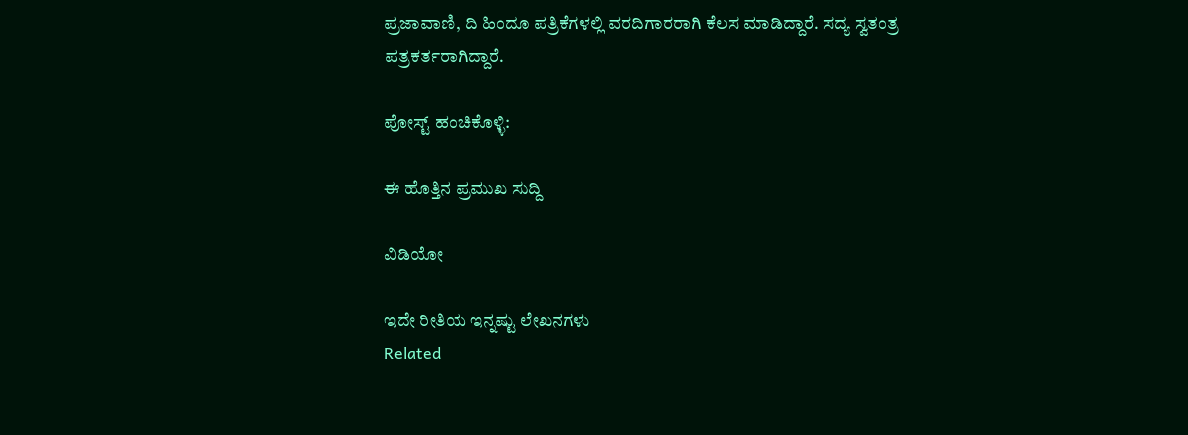ಪ್ರಜಾವಾಣಿ, ದಿ ಹಿಂದೂ ಪತ್ರಿಕೆಗಳಲ್ಲಿ ವರದಿಗಾರರಾಗಿ ಕೆಲಸ ಮಾಡಿದ್ದಾರೆ. ಸದ್ಯ ಸ್ವತಂತ್ರ ಪತ್ರಕರ್ತರಾಗಿದ್ದಾರೆ.

ಪೋಸ್ಟ್ ಹಂಚಿಕೊಳ್ಳಿ:

ಈ ಹೊತ್ತಿನ ಪ್ರಮುಖ ಸುದ್ದಿ

ವಿಡಿಯೋ

ಇದೇ ರೀತಿಯ ಇನ್ನಷ್ಟು ಲೇಖನಗಳು
Related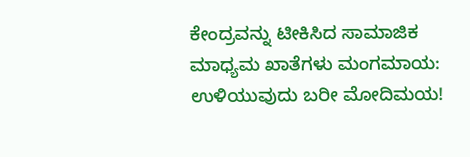ಕೇಂದ್ರವನ್ನು ಟೀಕಿಸಿದ ಸಾಮಾಜಿಕ ಮಾಧ್ಯಮ ಖಾತೆಗಳು ಮಂಗಮಾಯ: ಉಳಿಯುವುದು ಬರೀ ಮೋದಿಮಯ!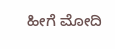ಹೀಗೆ ಮೋದಿ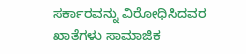ಸರ್ಕಾರವನ್ನು ವಿರೋಧಿಸಿದವರ ಖಾತೆಗಳು ಸಾಮಾಜಿಕ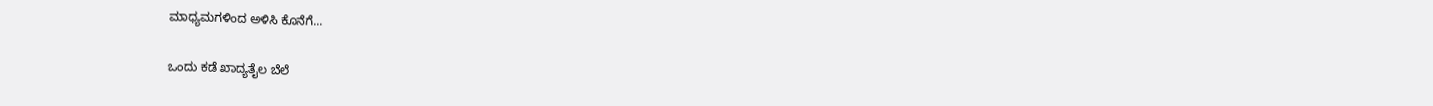ಮಾಧ್ಯಮಗಳಿಂದ ಅಳಿಸಿ ಕೊನೆಗೆ...

ಒಂದು ಕಡೆ ಖಾದ್ಯತೈಲ ಬೆಲೆ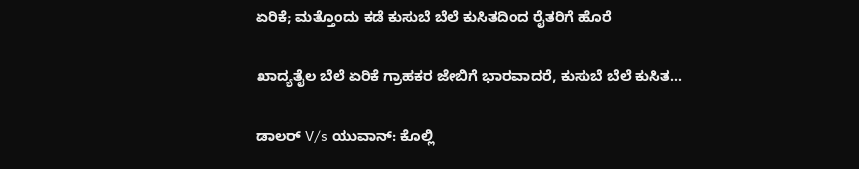ಏರಿಕೆ; ಮತ್ತೊಂದು ಕಡೆ ಕುಸುಬೆ ಬೆಲೆ ಕುಸಿತದಿಂದ ರೈತರಿಗೆ ಹೊರೆ

ಖಾದ್ಯತೈಲ ಬೆಲೆ ಏರಿಕೆ ಗ್ರಾಹಕರ ಜೇಬಿಗೆ ಭಾರವಾದರೆ, ಕುಸುಬೆ ಬೆಲೆ ಕುಸಿತ...

ಡಾಲರ್ V/s ಯುವಾನ್: ಕೊಲ್ಲಿ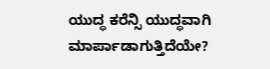ಯುದ್ಧ ಕರೆನ್ಸಿ ಯುದ್ಧವಾಗಿ ಮಾರ್ಪಾಡಾಗುತ್ತಿದೆಯೇ?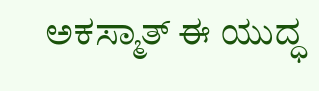ಅಕಸ್ಮಾತ್ ಈ ಯುದ್ಧ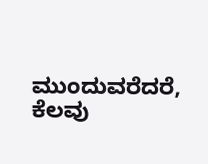ಮುಂದುವರೆದರೆ, ಕೆಲವು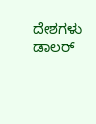ದೇಶಗಳು ಡಾಲರ್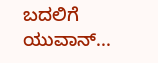ಬದಲಿಗೆ ಯುವಾನ್...